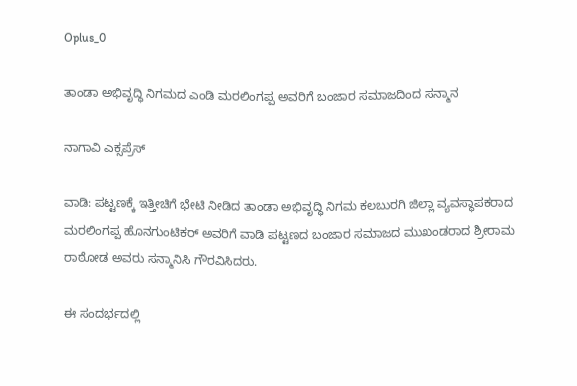Oplus_0

ತಾಂಡಾ ಅಭಿವೃದ್ಧಿ ನಿಗಮದ ಎಂಡಿ ಮರಲಿಂಗಪ್ಪ ಅವರಿಗೆ ಬಂಜಾರ ಸಮಾಜದಿಂದ ಸನ್ಮಾನ

ನಾಗಾವಿ ಎಕ್ಸಪ್ರೆಸ್

ವಾಡಿ: ಪಟ್ಟಣಕ್ಕೆ ಇತ್ತೀಚಿಗೆ ಭೇಟಿ ನೀಡಿದ ತಾಂಡಾ ಅಭಿವೃದ್ಧಿ ನಿಗಮ ಕಲಬುರಗಿ ಜಿಲ್ಲಾ ವ್ಯವಸ್ಥಾಪಕರಾದ ಮರಲಿಂಗಪ್ಪ ಹೊನಗುಂಟಿಕರ್ ಅವರಿಗೆ ವಾಡಿ ಪಟ್ಟಣದ ಬಂಜಾರ ಸಮಾಜದ ಮುಖಂಡರಾದ ಶ್ರೀರಾಮ ರಾಠೋಡ ಅವರು ಸನ್ಮಾನಿಸಿ ಗೌರವಿಸಿದರು.

ಈ ಸಂದರ್ಭದಲ್ಲಿ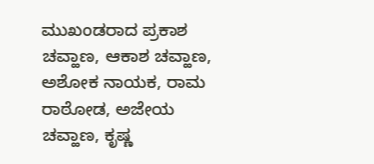ಮುಖಂಡರಾದ ಪ್ರಕಾಶ ಚವ್ಹಾಣ, ಆಕಾಶ ಚವ್ಹಾಣ, ಅಶೋಕ ನಾಯಕ, ರಾಮ ರಾಠೋಡ, ಅಜೇಯ ಚವ್ಹಾಣ, ಕೃಷ್ಣ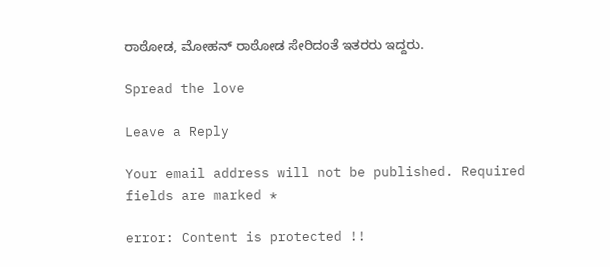ರಾಠೋಡ, ಮೋಹನ್ ರಾಠೋಡ ಸೇರಿದಂತೆ ಇತರರು ಇದ್ದರು.

Spread the love

Leave a Reply

Your email address will not be published. Required fields are marked *

error: Content is protected !!